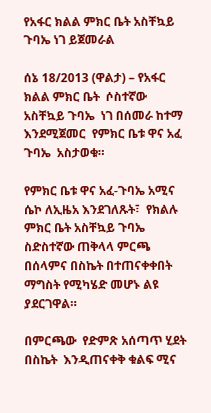የአፋር ክልል ምክር ቤት አስቸኳይ ጉባኤ ነገ ይጀመራል

ሰኔ 18/2013 (ዋልታ) – የአፋር  ክልል ምክር ቤት  ሶስተኛው  አስቸኳይ ጉባኤ  ነገ በሰመራ ከተማ  እንደሚጀመር  የምክር ቤቱ ዋና አፈ ጉባኤ  አስታወቁ።

የምክር ቤቱ ዋና አፈ-ጉባኤ አሚና ሴኮ ለኢዜአ እንደገለጹት፣  የክልሉ ምክር ቤት አስቸኳይ ጉባኤ ስድስተኛው ጠቅላላ ምርጫ በሰላምና በስኬት በተጠናቀቀበት  ማግስት የሚካሄድ መሆኑ ልዩ ያደርገዋል።

በምርጫው  የድምጽ አሰጣጥ ሂደት በስኬት  እንዲጠናቀቅ ቁልፍ ሚና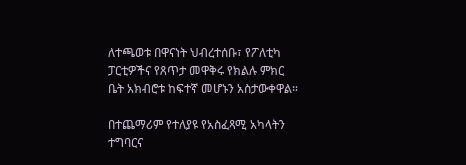ለተጫወቱ በዋናነት ህብረተሰቡ፣ የፖለቲካ ፓርቲዎችና የጸጥታ መዋቅሩ የክልሉ ምክር ቤት አክብሮቱ ከፍተኛ መሆኑን አስታውቀዋል።

በተጨማሪም የተለያዩ የአስፈጻሚ አካላትን ተግባርና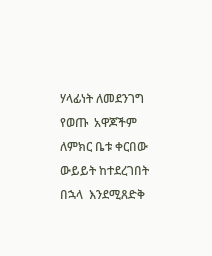ሃላፊነት ለመደንገግ የወጡ  አዋጆችም ለምክር ቤቱ ቀርበው ውይይት ከተደረገበት በኋላ  እንደሚጸድቅ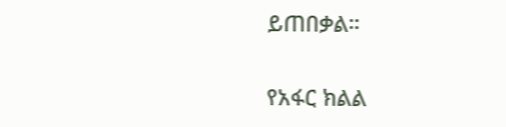ይጠበቃል።

የአፋር ክልል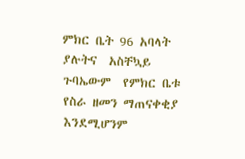ምክር ቤት 96 አባላት ያሉትና  አስቸኳይ  ጉባኤውም  የምክር ቤቱ የስራ ዘመን ማጠናቀቂያ እንደሚሆንም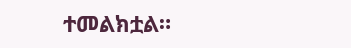ተመልክቷል።